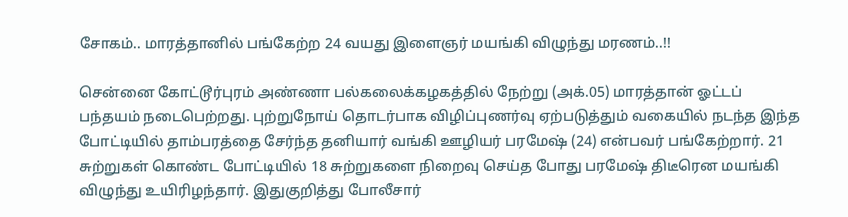சோகம்.. மாரத்தானில் பங்கேற்ற 24 வயது இளைஞர் மயங்கி விழுந்து மரணம்..!!

சென்னை கோட்டூர்புரம் அண்ணா பல்கலைக்கழகத்தில் நேற்று (அக்.05) மாரத்தான் ஓட்டப் பந்தயம் நடைபெற்றது. புற்றுநோய் தொடர்பாக விழிப்புணர்வு ஏற்படுத்தும் வகையில் நடந்த இந்த போட்டியில் தாம்பரத்தை சேர்ந்த தனியார் வங்கி ஊழியர் பரமேஷ் (24) என்பவர் பங்கேற்றார். 21 சுற்றுகள் கொண்ட போட்டியில் 18 சுற்றுகளை நிறைவு செய்த போது பரமேஷ் திடீரென மயங்கி விழுந்து உயிரிழந்தார். இதுகுறித்து போலீசார்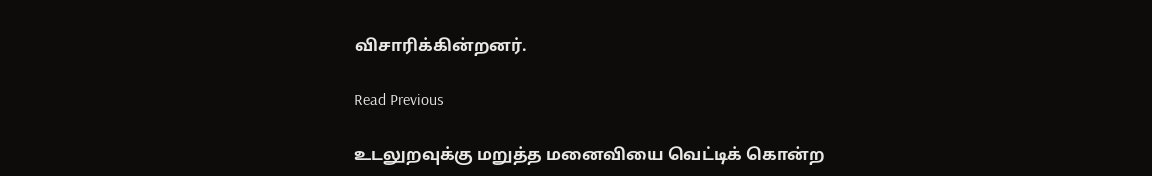விசாரிக்கின்றனர்.

Read Previous

உடலுறவுக்கு மறுத்த மனைவியை வெட்டிக் கொன்ற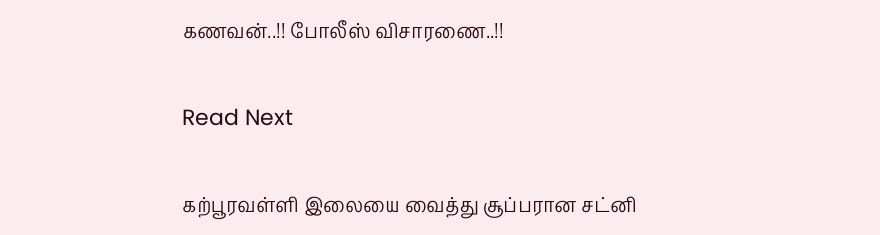கணவன்..!! போலீஸ் விசாரணை..!!

Read Next

கற்பூரவள்ளி இலையை வைத்து சூப்பரான சட்னி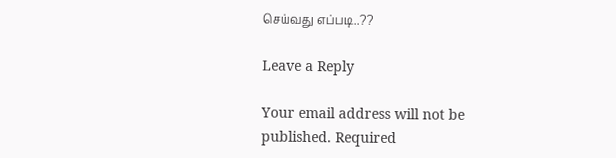செய்வது எப்படி..??

Leave a Reply

Your email address will not be published. Required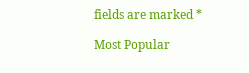fields are marked *

Most Popular